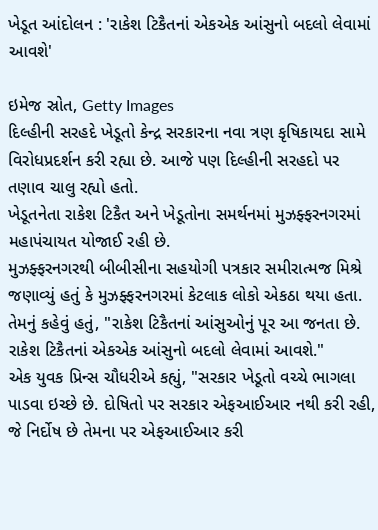ખેડૂત આંદોલન : 'રાકેશ ટિકૈતનાં એકએક આંસુનો બદલો લેવામાં આવશે'

ઇમેજ સ્રોત, Getty Images
દિલ્હીની સરહદે ખેડૂતો કેન્દ્ર સરકારના નવા ત્રણ કૃષિકાયદા સામે વિરોધપ્રદર્શન કરી રહ્યા છે. આજે પણ દિલ્હીની સરહદો પર તણાવ ચાલુ રહ્યો હતો.
ખેડૂતનેતા રાકેશ ટિકૈત અને ખેડૂતોના સમર્થનમાં મુઝફ્ફરનગરમાં મહાપંચાયત યોજાઈ રહી છે.
મુઝફ્ફરનગરથી બીબીસીના સહયોગી પત્રકાર સમીરાત્મજ મિશ્રે જણાવ્યું હતું કે મુઝફ્ફરનગરમાં કેટલાક લોકો એકઠા થયા હતા.
તેમનું કહેવું હતું, "રાકેશ ટિકૈતનાં આંસુઓનું પૂર આ જનતા છે. રાકેશ ટિકૈતનાં એકએક આંસુનો બદલો લેવામાં આવશે."
એક યુવક પ્રિન્સ ચૌધરીએ કહ્યું, "સરકાર ખેડૂતો વચ્ચે ભાગલા પાડવા ઇચ્છે છે. દોષિતો પર સરકાર એફઆઈઆર નથી કરી રહી, જે નિર્દોષ છે તેમના પર એફઆઈઆર કરી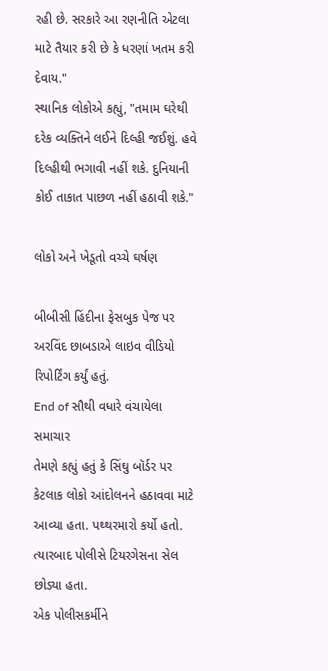રહી છે. સરકારે આ રણનીતિ એટલા માટે તૈયાર કરી છે કે ધરણાં ખતમ કરી દેવાય."
સ્થાનિક લોકોએ કહ્યું, "તમામ ઘરેથી દરેક વ્યક્તિને લઈને દિલ્હી જઈશું. હવે દિલ્હીથી ભગાવી નહીં શકે. દુનિયાની કોઈ તાકાત પાછળ નહીં હઠાવી શકે."

લોકો અને ખેડૂતો વચ્ચે ઘર્ષણ

બીબીસી હિંદીના ફેસબુક પેજ પર અરવિંદ છાબડાએ લાઇવ વીડિયો રિપોર્ટિંગ કર્યું હતું.
End of સૌથી વધારે વંચાયેલા સમાચાર
તેમણે કહ્યું હતું કે સિંઘુ બૉર્ડર પર કેટલાક લોકો આંદોલનને હઠાવવા માટે આવ્યા હતા. પથ્થરમારો કર્યો હતો. ત્યારબાદ પોલીસે ટિયરગેસના સેલ છોડ્યા હતા.
એક પોલીસકર્મીને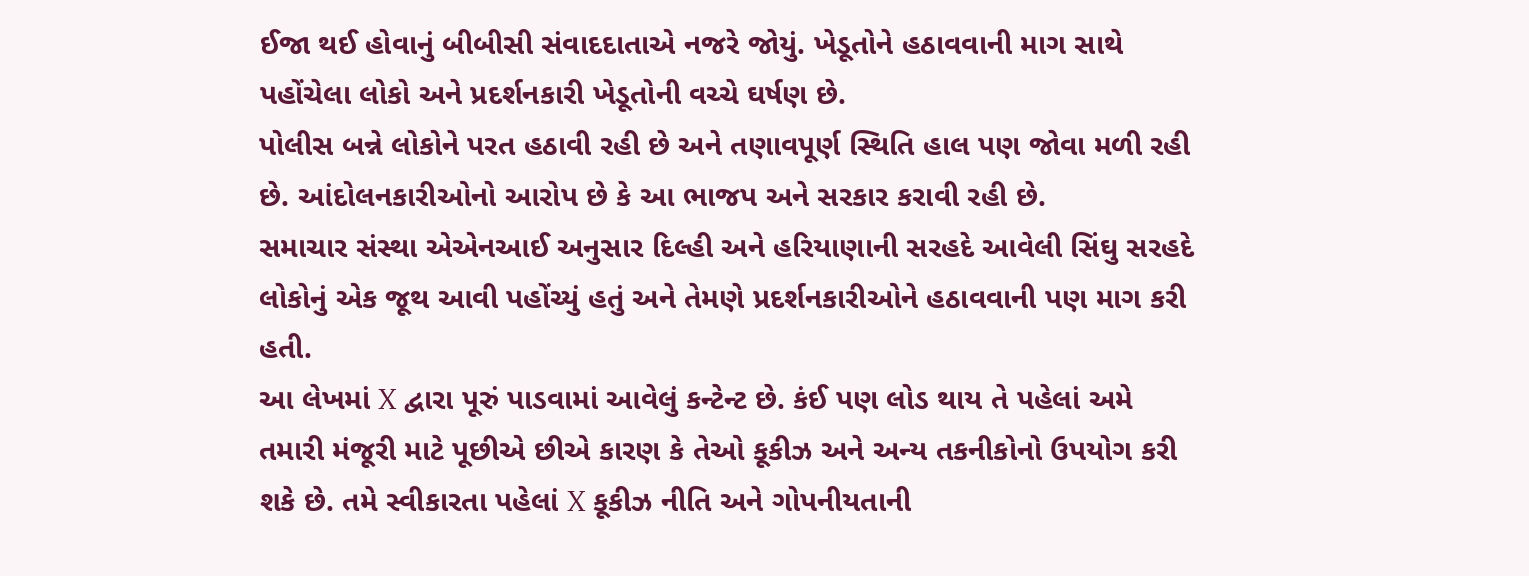ઈજા થઈ હોવાનું બીબીસી સંવાદદાતાએ નજરે જોયું. ખેડૂતોને હઠાવવાની માગ સાથે પહોંચેલા લોકો અને પ્રદર્શનકારી ખેડૂતોની વચ્ચે ઘર્ષણ છે.
પોલીસ બન્ને લોકોને પરત હઠાવી રહી છે અને તણાવપૂર્ણ સ્થિતિ હાલ પણ જોવા મળી રહી છે. આંદોલનકારીઓનો આરોપ છે કે આ ભાજપ અને સરકાર કરાવી રહી છે.
સમાચાર સંસ્થા એએનઆઈ અનુસાર દિલ્હી અને હરિયાણાની સરહદે આવેલી સિંઘુ સરહદે લોકોનું એક જૂથ આવી પહોંચ્યું હતું અને તેમણે પ્રદર્શનકારીઓને હઠાવવાની પણ માગ કરી હતી.
આ લેખમાં X દ્વારા પૂરું પાડવામાં આવેલું કન્ટેન્ટ છે. કંઈ પણ લોડ થાય તે પહેલાં અમે તમારી મંજૂરી માટે પૂછીએ છીએ કારણ કે તેઓ કૂકીઝ અને અન્ય તકનીકોનો ઉપયોગ કરી શકે છે. તમે સ્વીકારતા પહેલાં X કૂકીઝ નીતિ અને ગોપનીયતાની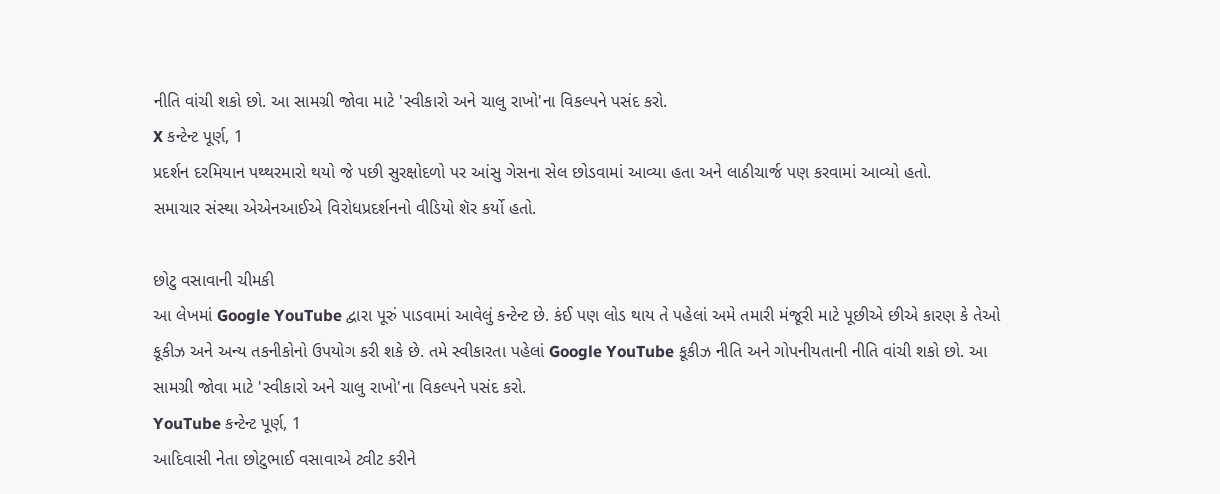નીતિ વાંચી શકો છો. આ સામગ્રી જોવા માટે 'સ્વીકારો અને ચાલુ રાખો'ના વિકલ્પને પસંદ કરો.
X કન્ટેન્ટ પૂર્ણ, 1
પ્રદર્શન દરમિયાન પથ્થરમારો થયો જે પછી સુરક્ષોદળો પર આંસુ ગેસના સેલ છોડવામાં આવ્યા હતા અને લાઠીચાર્જ પણ કરવામાં આવ્યો હતો.
સમાચાર સંસ્થા એએનઆઈએ વિરોધપ્રદર્શનનો વીડિયો શૅર કર્યો હતો.

છોટુ વસાવાની ચીમકી
આ લેખમાં Google YouTube દ્વારા પૂરું પાડવામાં આવેલું કન્ટેન્ટ છે. કંઈ પણ લોડ થાય તે પહેલાં અમે તમારી મંજૂરી માટે પૂછીએ છીએ કારણ કે તેઓ કૂકીઝ અને અન્ય તકનીકોનો ઉપયોગ કરી શકે છે. તમે સ્વીકારતા પહેલાં Google YouTube કૂકીઝ નીતિ અને ગોપનીયતાની નીતિ વાંચી શકો છો. આ સામગ્રી જોવા માટે 'સ્વીકારો અને ચાલુ રાખો'ના વિકલ્પને પસંદ કરો.
YouTube કન્ટેન્ટ પૂર્ણ, 1
આદિવાસી નેતા છોટુભાઈ વસાવાએ ટ્વીટ કરીને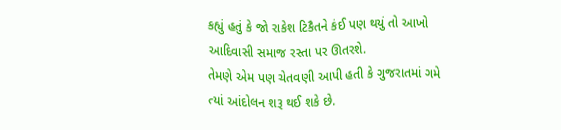કહ્યું હતું કે જો રાકેશ ટિકૈતને કંઈ પણ થયું તો આખો આદિવાસી સમાજ રસ્તા પર ઊતરશે.
તેમણે એમ પણ ચેતવણી આપી હતી કે ગુજરાતમાં ગમે ત્યાં આંદોલન શરૂ થઈ શકે છે.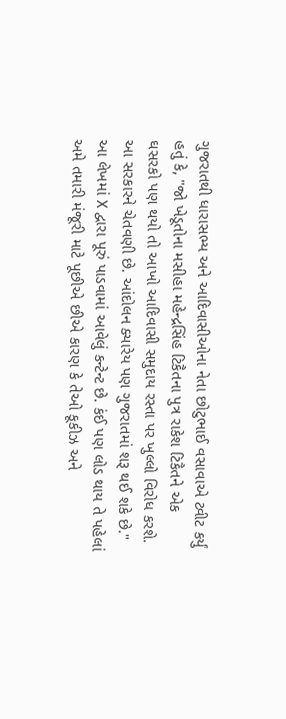ગુજરાતથી ધારાસભ્ય અને આદિવાસીઓના નેતા છોટુભાઈ વસાવાએ ટ્વીટ કર્યું હતું કે, "જો ખેડૂતોના મસીહા મહેન્દ્રસિંહ ટિકૈતના પુત્ર રાકેશ ટિકૈતને એક ઘસરકો પણ થયો તો આખો આદિવાસી સમુદાય રસ્તા પર ખુલ્લો વિરોધ કરશે. આ સરકારને ચેતવણી છે. આંદોલન ક્યારેય પણ ગુજરાતમાં શરૂ થઈ શકે છે."
આ લેખમાં X દ્વારા પૂરું પાડવામાં આવેલું કન્ટેન્ટ છે. કંઈ પણ લોડ થાય તે પહેલાં અમે તમારી મંજૂરી માટે પૂછીએ છીએ કારણ કે તેઓ કૂકીઝ અને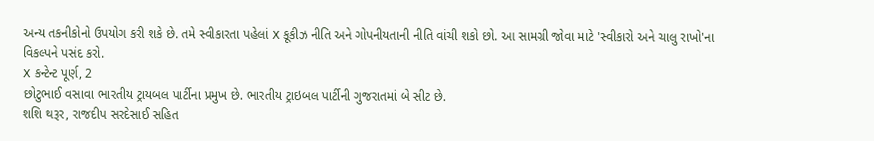અન્ય તકનીકોનો ઉપયોગ કરી શકે છે. તમે સ્વીકારતા પહેલાં X કૂકીઝ નીતિ અને ગોપનીયતાની નીતિ વાંચી શકો છો. આ સામગ્રી જોવા માટે 'સ્વીકારો અને ચાલુ રાખો'ના વિકલ્પને પસંદ કરો.
X કન્ટેન્ટ પૂર્ણ, 2
છોટુભાઈ વસાવા ભારતીય ટ્રાયબલ પાર્ટીના પ્રમુખ છે. ભારતીય ટ્રાઇબલ પાર્ટીની ગુજરાતમાં બે સીટ છે.
શશિ થરૂર, રાજદીપ સરદેસાઈ સહિત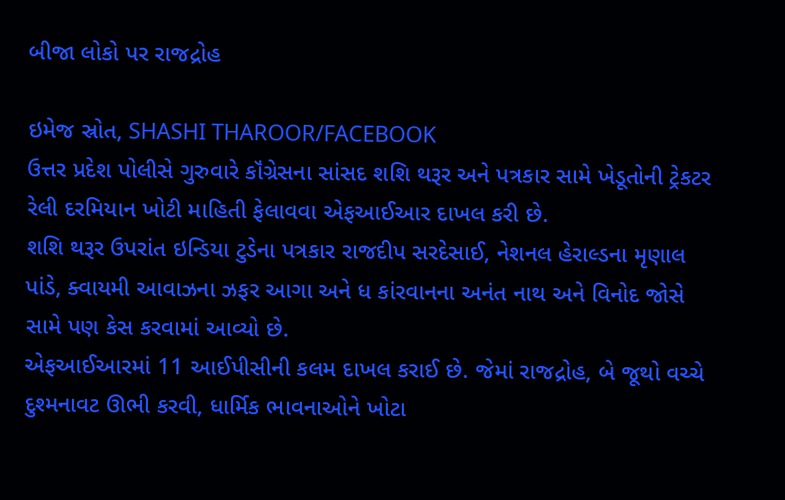બીજા લોકો પર રાજદ્રોહ

ઇમેજ સ્રોત, SHASHI THAROOR/FACEBOOK
ઉત્તર પ્રદેશ પોલીસે ગુરુવારે કૉંગ્રેસના સાંસદ શશિ થરૂર અને પત્રકાર સામે ખેડૂતોની ટ્રેકટર રેલી દરમિયાન ખોટી માહિતી ફેલાવવા એફઆઈઆર દાખલ કરી છે.
શશિ થરૂર ઉપરાંત ઇન્ડિયા ટુડેના પત્રકાર રાજદીપ સરદેસાઈ, નેશનલ હેરાલ્ડના મૃણાલ પાંડે, ક્વાયમી આવાઝના ઝફર આગા અને ધ કાંરવાનના અનંત નાથ અને વિનોદ જોસે સામે પણ કેસ કરવામાં આવ્યો છે.
એફઆઈઆરમાં 11 આઈપીસીની કલમ દાખલ કરાઈ છે. જેમાં રાજદ્રોહ, બે જૂથો વચ્ચે દુશ્મનાવટ ઊભી કરવી, ધાર્મિક ભાવનાઓને ખોટા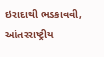ઇરાદાથી ભડકાવવી, આંતરરાષ્ટ્રીય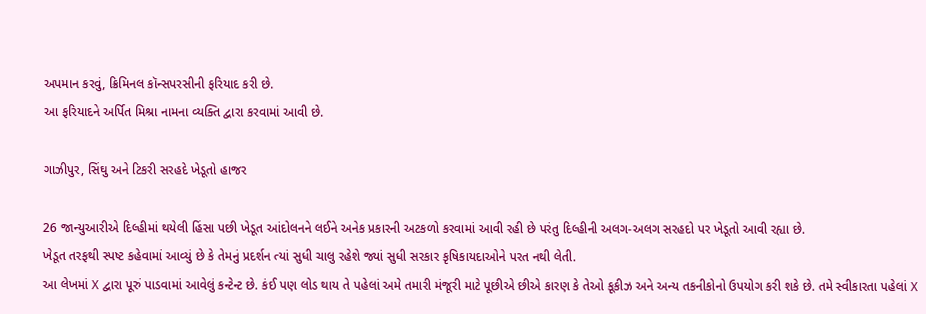અપમાન કરવું, ક્રિમિનલ કૉન્સપરસીની ફરિયાદ કરી છે.
આ ફરિયાદને અર્પિત મિશ્રા નામના વ્યક્તિ દ્વારા કરવામાં આવી છે.

ગાઝીપુર, સિંઘુ અને ટિકરી સરહદે ખેડૂતો હાજર

26 જાન્યુઆરીએ દિલ્હીમાં થયેલી હિંસા પછી ખેડૂત આંદોલનને લઈને અનેક પ્રકારની અટકળો કરવામાં આવી રહી છે પરંતુ દિલ્હીની અલગ-અલગ સરહદો પર ખેડૂતો આવી રહ્યા છે.
ખેડૂત તરફથી સ્પષ્ટ કહેવામાં આવ્યું છે કે તેમનું પ્રદર્શન ત્યાં સુધી ચાલુ રહેશે જ્યાં સુધી સરકાર કૃષિકાયદાઓને પરત નથી લેતી.
આ લેખમાં X દ્વારા પૂરું પાડવામાં આવેલું કન્ટેન્ટ છે. કંઈ પણ લોડ થાય તે પહેલાં અમે તમારી મંજૂરી માટે પૂછીએ છીએ કારણ કે તેઓ કૂકીઝ અને અન્ય તકનીકોનો ઉપયોગ કરી શકે છે. તમે સ્વીકારતા પહેલાં X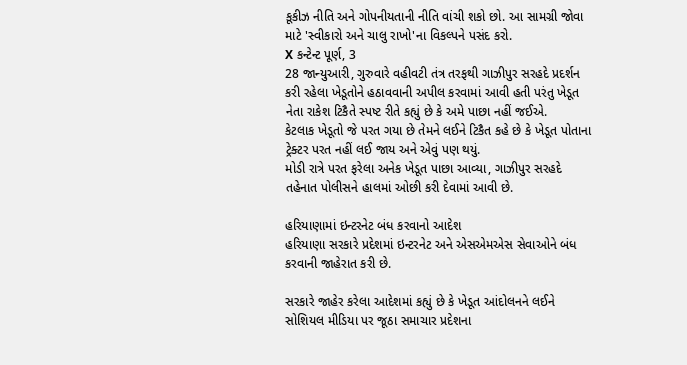કૂકીઝ નીતિ અને ગોપનીયતાની નીતિ વાંચી શકો છો. આ સામગ્રી જોવા માટે 'સ્વીકારો અને ચાલુ રાખો'ના વિકલ્પને પસંદ કરો.
X કન્ટેન્ટ પૂર્ણ, 3
28 જાન્યુઆરી, ગુરુવારે વહીવટી તંત્ર તરફથી ગાઝીપુર સરહદે પ્રદર્શન કરી રહેલા ખેડૂતોને હઠાવવાની અપીલ કરવામાં આવી હતી પરંતુ ખેડૂત નેતા રાકેશ ટિકૈતે સ્પષ્ટ રીતે કહ્યું છે કે અમે પાછા નહીં જઈએ.
કેટલાક ખેડૂતો જે પરત ગયા છે તેમને લઈને ટિકૈત કહે છે કે ખેડૂત પોતાના ટ્રેક્ટર પરત નહીં લઈ જાય અને એવું પણ થયું.
મોડી રાત્રે પરત ફરેલા અનેક ખેડૂત પાછા આવ્યા, ગાઝીપુર સરહદે તહેનાત પોલીસને હાલમાં ઓછી કરી દેવામાં આવી છે.

હરિયાણામાં ઇન્ટરનેટ બંધ કરવાનો આદેશ
હરિયાણા સરકારે પ્રદેશમાં ઇન્ટરનેટ અને એસએમએસ સેવાઓને બંધ કરવાની જાહેરાત કરી છે.

સરકારે જાહેર કરેલા આદેશમાં કહ્યું છે કે ખેડૂત આંદોલનને લઈને સોશિયલ મીડિયા પર જૂઠા સમાચાર પ્રદેશના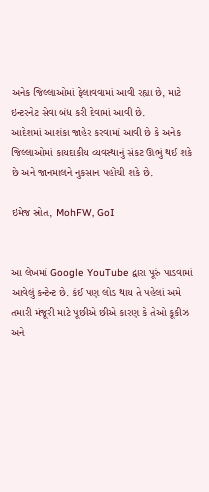અનેક જિલ્લાઓમાં ફેલાવવામાં આવી રહ્યા છે, માટે ઇન્ટરનેટ સેવા બંધ કરી દેવામાં આવી છે.
આદેશમાં આશંકા જાહેર કરવામાં આવી છે કે અનેક જિલ્લાઓમાં કાયદાકીય વ્યવસ્થાનું સંકટ ઊભું થઈ શકે છે અને જાનમાલને નુકસાન પહોંચી શકે છે.

ઇમેજ સ્રોત, MohFW, GoI


આ લેખમાં Google YouTube દ્વારા પૂરું પાડવામાં આવેલું કન્ટેન્ટ છે. કંઈ પણ લોડ થાય તે પહેલાં અમે તમારી મંજૂરી માટે પૂછીએ છીએ કારણ કે તેઓ કૂકીઝ અને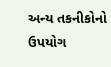અન્ય તકનીકોનો ઉપયોગ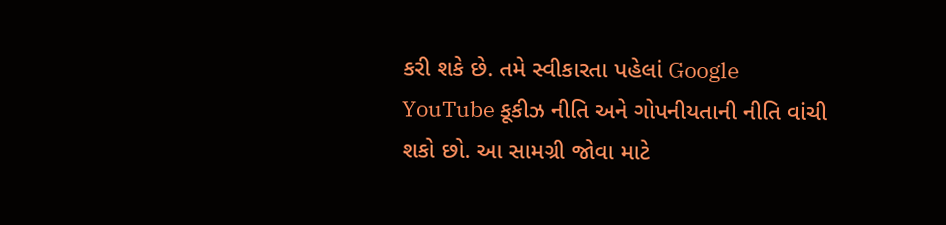કરી શકે છે. તમે સ્વીકારતા પહેલાં Google YouTube કૂકીઝ નીતિ અને ગોપનીયતાની નીતિ વાંચી શકો છો. આ સામગ્રી જોવા માટે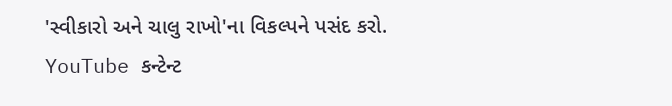'સ્વીકારો અને ચાલુ રાખો'ના વિકલ્પને પસંદ કરો.
YouTube કન્ટેન્ટ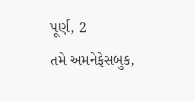પૂર્ણ, 2
તમે અમનેફેસબુક,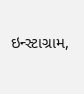ઇન્સ્ટાગ્રામ,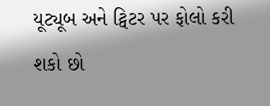યૂટ્યૂબ અને ટ્વિટર પર ફોલો કરી શકો છો